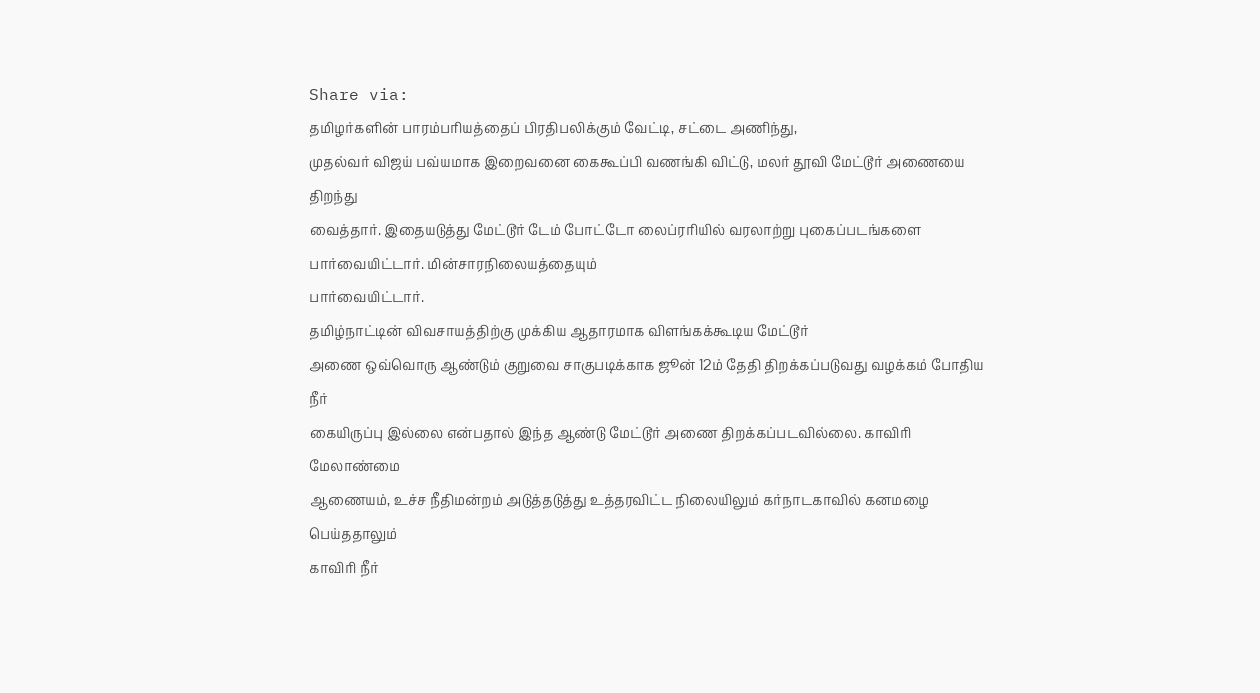Share via:
தமிழர்களின் பாரம்பரியத்தைப் பிரதிபலிக்கும் வேட்டி, சட்டை அணிந்து,
முதல்வர் விஜய் பவ்யமாக இறைவனை கைகூப்பி வணங்கி விட்டு, மலர் தூவி மேட்டூர் அணையை திறந்து
வைத்தார். இதையடுத்து மேட்டூர் டேம் போட்டோ லைப்ரரியில் வரலாற்று புகைப்படங்களை பார்வையிட்டார். மின்சாரநிலையத்தையும்
பார்வையிட்டார்.
தமிழ்நாட்டின் விவசாயத்திற்கு முக்கிய ஆதாரமாக விளங்கக்கூடிய மேட்டூர்
அணை ஒவ்வொரு ஆண்டும் குறுவை சாகுபடிக்காக ஜூன் 12ம் தேதி திறக்கப்படுவது வழக்கம் போதிய நீர்
கையிருப்பு இல்லை என்பதால் இந்த ஆண்டு மேட்டூர் அணை திறக்கப்படவில்லை. காவிரி மேலாண்மை
ஆணையம், உச்ச நீதிமன்றம் அடுத்தடுத்து உத்தரவிட்ட நிலையிலும் கர்நாடகாவில் கனமழை பெய்ததாலும்
காவிரி நீர்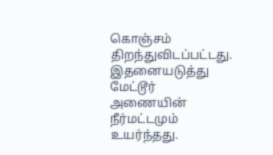கொஞ்சம் திறந்துவிடப்பட்டது.
இதனையடுத்து மேட்டூர் அணையின் நீர்மட்டமும் உயர்ந்தது.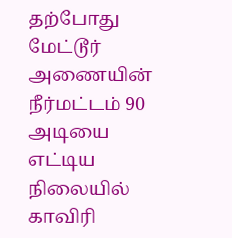தற்போது
மேட்டூர் அணையின் நீர்மட்டம் 90 அடியை எட்டிய நிலையில் காவிரி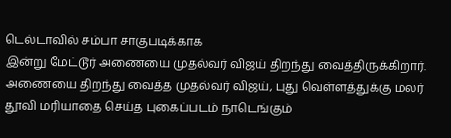டெல்டாவில் சம்பா சாகுபடிக்காக
இன்று மேட்டூர் அணையை முதல்வர் விஜய் திறந்து வைத்திருக்கிறார்.
அணையை திறந்து வைத்த முதல்வர் விஜய், புது வெள்ளத்துக்கு மலர்
தூவி மரியாதை செய்த புகைப்படம் நாடெங்கும்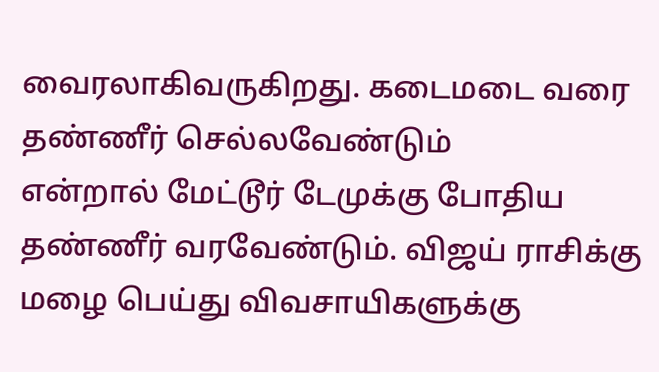வைரலாகிவருகிறது. கடைமடை வரை தண்ணீர் செல்லவேண்டும்
என்றால் மேட்டூர் டேமுக்கு போதிய தண்ணீர் வரவேண்டும். விஜய் ராசிக்கு மழை பெய்து விவசாயிகளுக்கு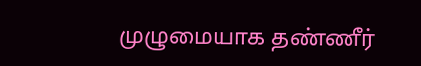முழுமையாக தண்ணீர்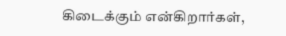கிடைக்கும் என்கிறார்கள்,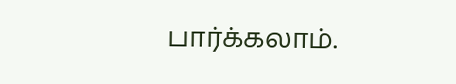பார்க்கலாம்.